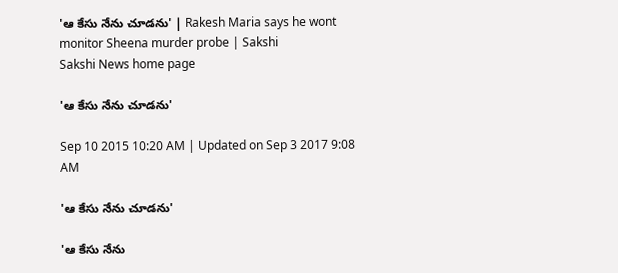'ఆ కేసు నేను చూడను' | Rakesh Maria says he wont monitor Sheena murder probe | Sakshi
Sakshi News home page

'ఆ కేసు నేను చూడను'

Sep 10 2015 10:20 AM | Updated on Sep 3 2017 9:08 AM

'ఆ కేసు నేను చూడను'

'ఆ కేసు నేను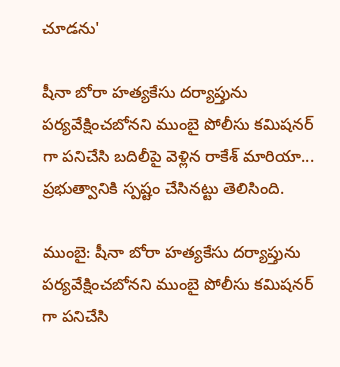చూడను'

షీనా బోరా హత్యకేసు దర్యాప్తును పర్యవేక్షించబోనని ముంబై పోలీసు కమిషనర్ గా పనిచేసి బదిలీపై వెళ్లిన రాకేశ్ మారియా... ప్రభుత్వానికి స్పష్టం చేసినట్టు తెలిసింది.

ముంబై: షీనా బోరా హత్యకేసు దర్యాప్తును పర్యవేక్షించబోనని ముంబై పోలీసు కమిషనర్ గా పనిచేసి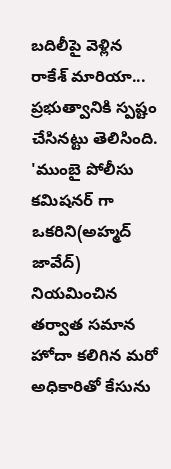బదిలీపై వెళ్లిన రాకేశ్ మారియా... ప్రభుత్వానికి స్పష్టం చేసినట్టు తెలిసింది. 'ముంబై పోలీసు కమిషనర్ గా ఒకరిని(అహ్మద్ జావేద్) నియమించిన తర్వాత సమాన హోదా కలిగిన మరో అధికారితో కేసును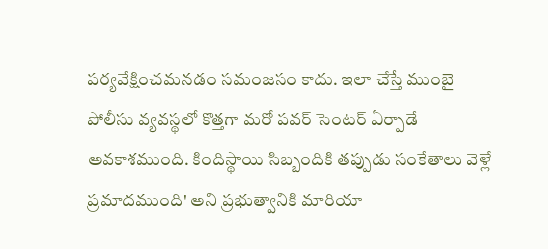పర్యవేక్షించమనడం సమంజసం కాదు. ఇలా చేస్తే ముంబై పోలీసు వ్యవస్థలో కొత్తగా మరో పవర్ సెంటర్ ఏర్పాడే అవకాశముంది. కిందిస్థాయి సిబ్బందికి తప్పుడు సంకేతాలు వెళ్లే ప్రమాదముంది' అని ప్రభుత్వానికి మారియా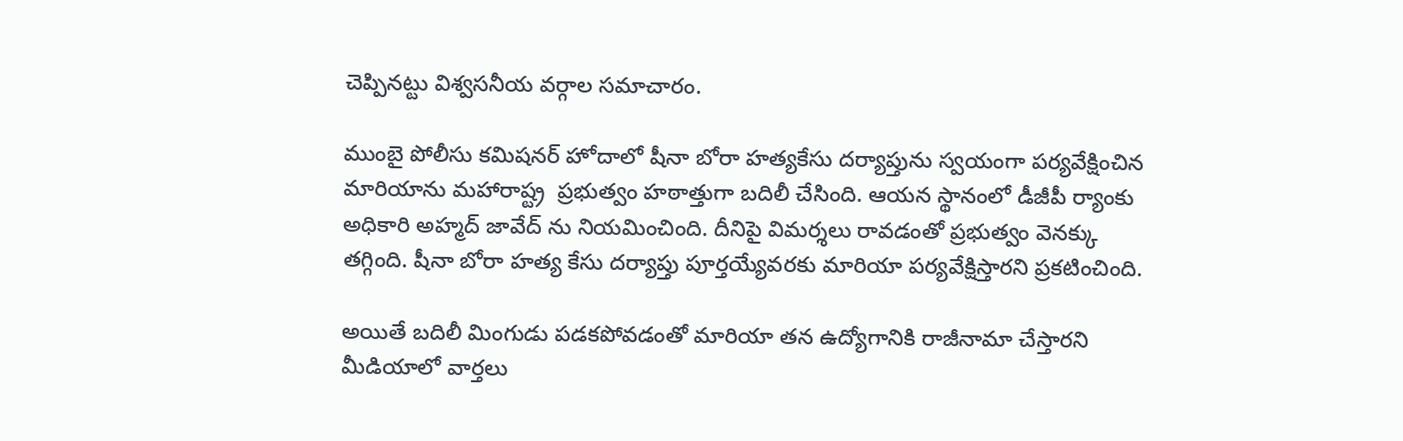చెప్పినట్టు విశ్వసనీయ వర్గాల సమాచారం.

ముంబై పోలీసు కమిషనర్ హోదాలో షీనా బోరా హత్యకేసు దర్యాప్తును స్వయంగా పర్యవేక్షించిన మారియాను మహారాష్ట్ర  ప్రభుత్వం హఠాత్తుగా బదిలీ చేసింది. ఆయన స్థానంలో డీజీపీ ర్యాంకు అధికారి అహ్మద్ జావేద్ ను నియమించింది. దీనిపై విమర్శలు రావడంతో ప్రభుత్వం వెనక్కు తగ్గింది. షీనా బోరా హత్య కేసు దర్యాప్తు పూర్తయ్యేవరకు మారియా పర్యవేక్షిస్తారని ప్రకటించింది.

అయితే బదిలీ మింగుడు పడకపోవడంతో మారియా తన ఉద్యోగానికి రాజీనామా చేస్తారని మీడియాలో వార్తలు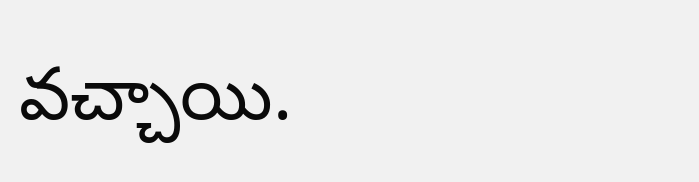వచ్చాయి.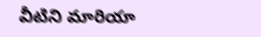వీటిని మారియా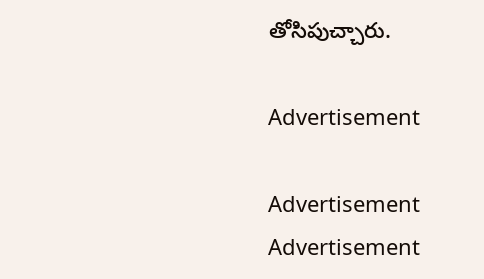తోసిపుచ్చారు.

Advertisement

Advertisement
Advertisement